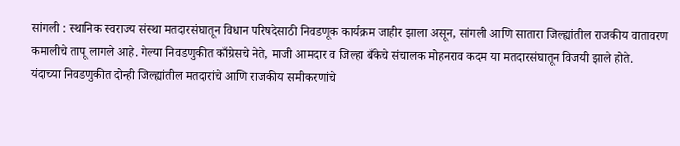सांगली : स्थानिक स्वराज्य संस्था मतदारसंघातून विधान परिषदेसाठी निवडणूक कार्यक्रम जाहीर झाला असून, सांगली आणि सातारा जिल्ह्यांतील राजकीय वातावरण कमालीचे तापू लागले आहे. गेल्या निवडणुकीत काँग्रेसचे नेते, माजी आमदार व जिल्हा बँकेचे संचालक मोहनराव कदम या मतदारसंघातून विजयी झाले होते.
यंदाच्या निवडणुकीत दोन्ही जिल्ह्यांतील मतदारांचे आणि राजकीय समीकरणांचे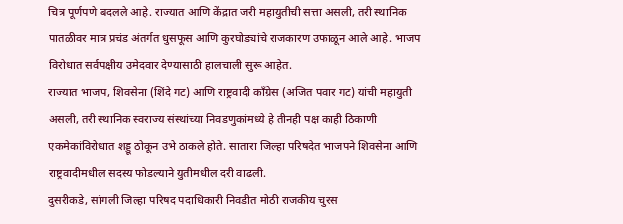चित्र पूर्णपणे बदलले आहे. राज्यात आणि केंद्रात जरी महायुतीची सत्ता असली, तरी स्थानिक पातळीवर मात्र प्रचंड अंतर्गत धुसफूस आणि कुरघोड्यांचे राजकारण उफाळून आले आहे. भाजप विरोधात सर्वपक्षीय उमेदवार देण्यासाठी हालचाली सुरू आहेत.
राज्यात भाजप, शिवसेना (शिंदे गट) आणि राष्ट्रवादी काँग्रेस (अजित पवार गट) यांची महायुती असली, तरी स्थानिक स्वराज्य संस्थांच्या निवडणुकांमध्ये हे तीनही पक्ष काही ठिकाणी एकमेकांविरोधात शड्डू ठोकून उभे ठाकले होते. सातारा जिल्हा परिषदेत भाजपने शिवसेना आणि राष्ट्रवादीमधील सदस्य फोडल्याने युतीमधील दरी वाढली.
दुसरीकडे, सांगली जिल्हा परिषद पदाधिकारी निवडीत मोठी राजकीय चुरस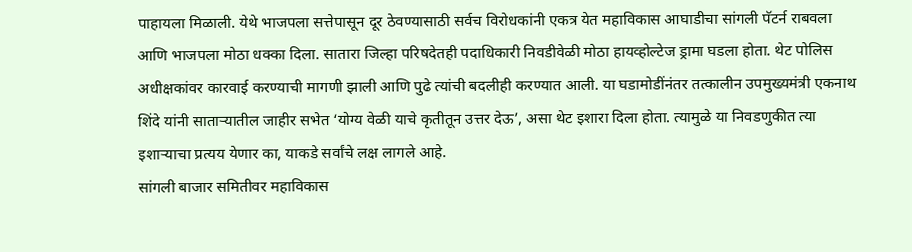पाहायला मिळाली. येथे भाजपला सत्तेपासून दूर ठेवण्यासाठी सर्वच विरोधकांनी एकत्र येत महाविकास आघाडीचा सांगली पॅटर्न राबवला आणि भाजपला मोठा धक्का दिला. सातारा जिल्हा परिषदेतही पदाधिकारी निवडीवेळी मोठा हायव्होल्टेज ड्रामा घडला होता. थेट पोलिस अधीक्षकांवर कारवाई करण्याची मागणी झाली आणि पुढे त्यांची बदलीही करण्यात आली. या घडामोडींनंतर तत्कालीन उपमुख्यमंत्री एकनाथ शिंदे यांनी साताऱ्यातील जाहीर सभेत ‘योग्य वेळी याचे कृतीतून उत्तर देऊ’, असा थेट इशारा दिला होता. त्यामुळे या निवडणुकीत त्या इशाऱ्याचा प्रत्यय येणार का, याकडे सर्वांचे लक्ष लागले आहे.
सांगली बाजार समितीवर महाविकास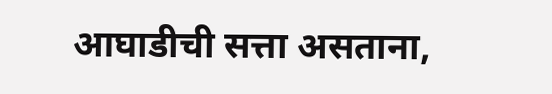आघाडीची सत्ता असताना,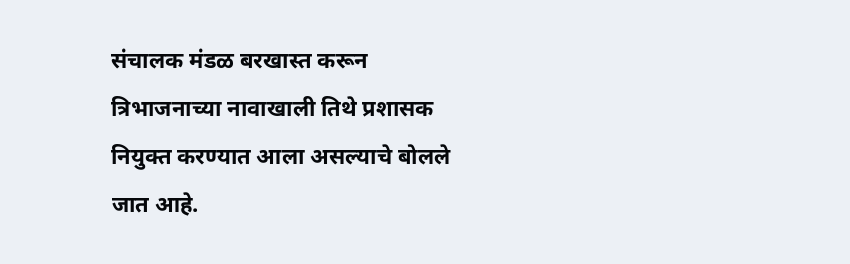संचालक मंडळ बरखास्त करून त्रिभाजनाच्या नावाखाली तिथे प्रशासक नियुक्त करण्यात आला असल्याचे बोलले जात आहे.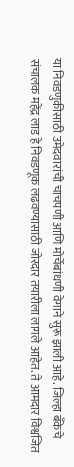या निवडणुकीसाठी उमेदवारांची चाचपणी आणि मोर्चेबांधणी वेगाने सुरू झाली आहे. जिल्हा बँकेचे संचालक महेंद्र लाड हे निवडणूक लढवण्यासाठी जोरदार तयारीला लागले आहेत. ते आमदार विश्वजित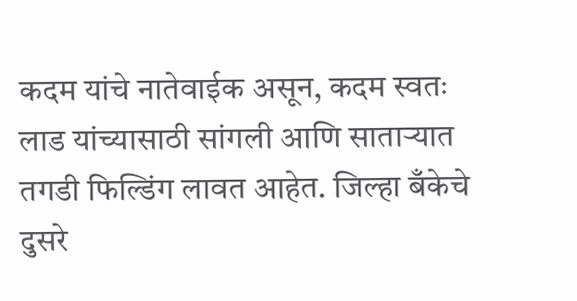कदम यांचे नातेवाईक असून, कदम स्वतः लाड यांच्यासाठी सांगली आणि साताऱ्यात तगडी फिल्डिंग लावत आहेत. जिल्हा बँकेचे दुसरे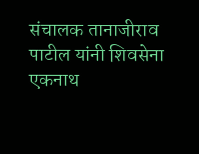संचालक तानाजीराव पाटील यांनी शिवसेना एकनाथ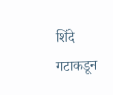शिंदे गटाकडून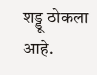शड्डू ठोकला आहे.